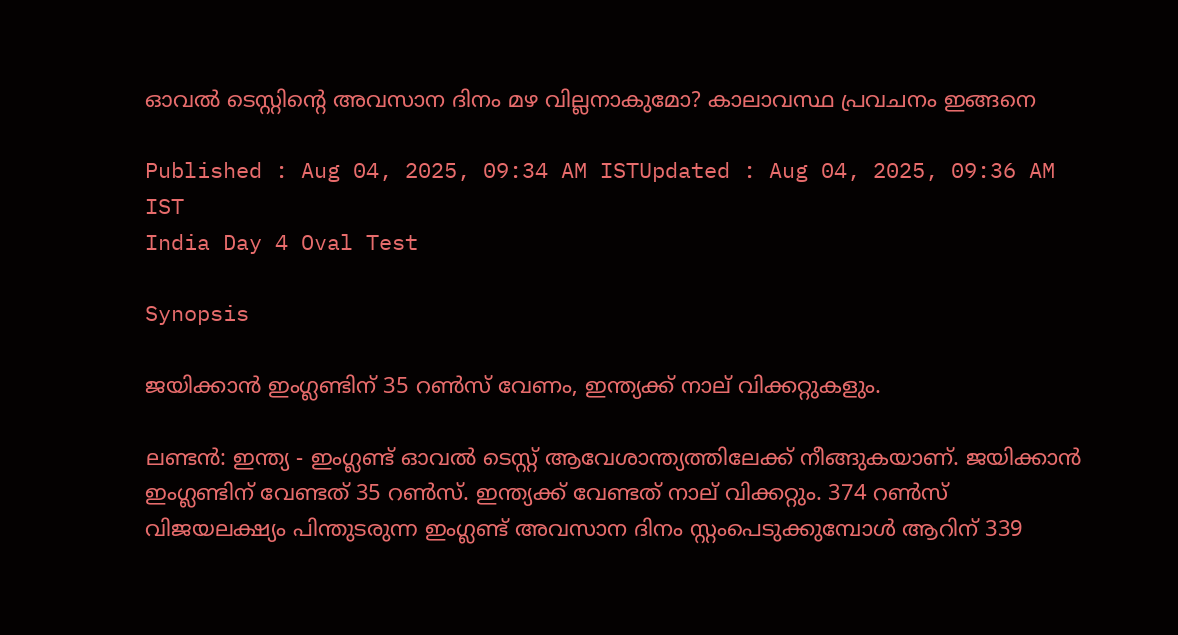ഓവല്‍ ടെസ്റ്റിന്റെ അവസാന ദിനം മഴ വില്ലനാകുമോ? കാലാവസ്ഥ പ്രവചനം ഇങ്ങനെ

Published : Aug 04, 2025, 09:34 AM ISTUpdated : Aug 04, 2025, 09:36 AM IST
India Day 4 Oval Test

Synopsis

ജയിക്കാൻ ഇംഗ്ലണ്ടിന് 35 റൺസ് വേണം, ഇന്ത്യക്ക് നാല് വിക്കറ്റുകളും.

ലണ്ടന്‍: ഇന്ത്യ - ഇംഗ്ലണ്ട് ഓവല്‍ ടെസ്റ്റ് ആവേശാന്ത്യത്തിലേക്ക് നീങ്ങുകയാണ്. ജയിക്കാന്‍ ഇംഗ്ലണ്ടിന് വേണ്ടത് 35 റണ്‍സ്. ഇന്ത്യക്ക് വേണ്ടത് നാല് വിക്കറ്റും. 374 റണ്‍സ് വിജയലക്ഷ്യം പിന്തുടരുന്ന ഇംഗ്ലണ്ട് അവസാന ദിനം സ്റ്റംപെടുക്കുമ്പോള്‍ ആറിന് 339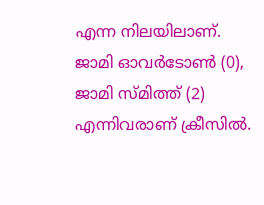എന്ന നിലയിലാണ്. ജാമി ഓവര്‍ടോണ്‍ (0), ജാമി സ്മിത്ത് (2) എന്നിവരാണ് ക്രീസില്‍.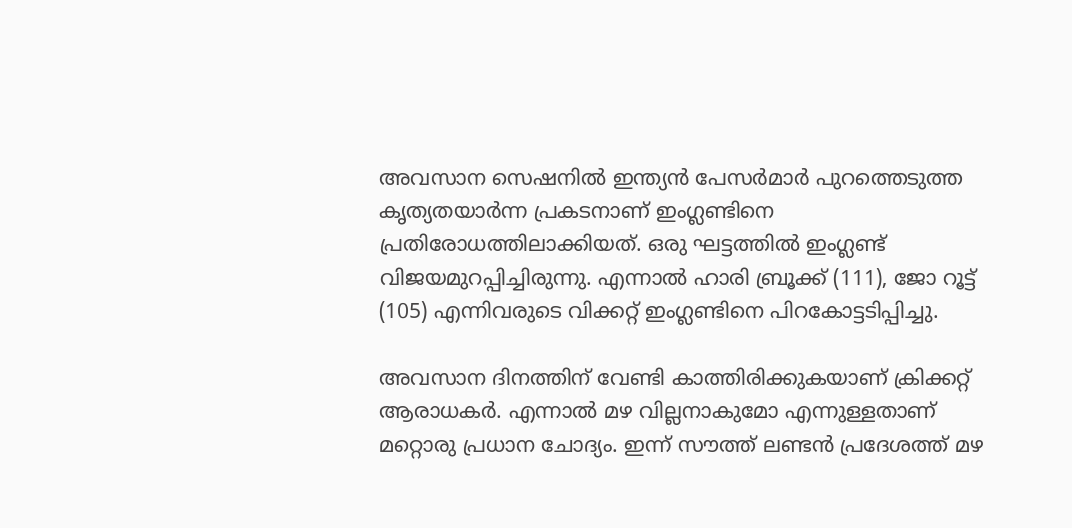അവസാന സെഷനില്‍ ഇന്ത്യന്‍ പേസര്‍മാര്‍ പുറത്തെടുത്ത കൃത്യതയാര്‍ന്ന പ്രകടനാണ് ഇംഗ്ലണ്ടിനെ പ്രതിരോധത്തിലാക്കിയത്. ഒരു ഘട്ടത്തില്‍ ഇംഗ്ലണ്ട് വിജയമുറപ്പിച്ചിരുന്നു. എന്നാല്‍ ഹാരി ബ്രൂക്ക് (111), ജോ റൂട്ട് (105) എന്നിവരുടെ വിക്കറ്റ് ഇംഗ്ലണ്ടിനെ പിറകോട്ടടിപ്പിച്ചു.

അവസാന ദിനത്തിന് വേണ്ടി കാത്തിരിക്കുകയാണ് ക്രിക്കറ്റ് ആരാധകര്‍. എന്നാല്‍ മഴ വില്ലനാകുമോ എന്നുള്ളതാണ് മറ്റൊരു പ്രധാന ചോദ്യം. ഇന്ന് സൗത്ത് ലണ്ടന്‍ പ്രദേശത്ത് മഴ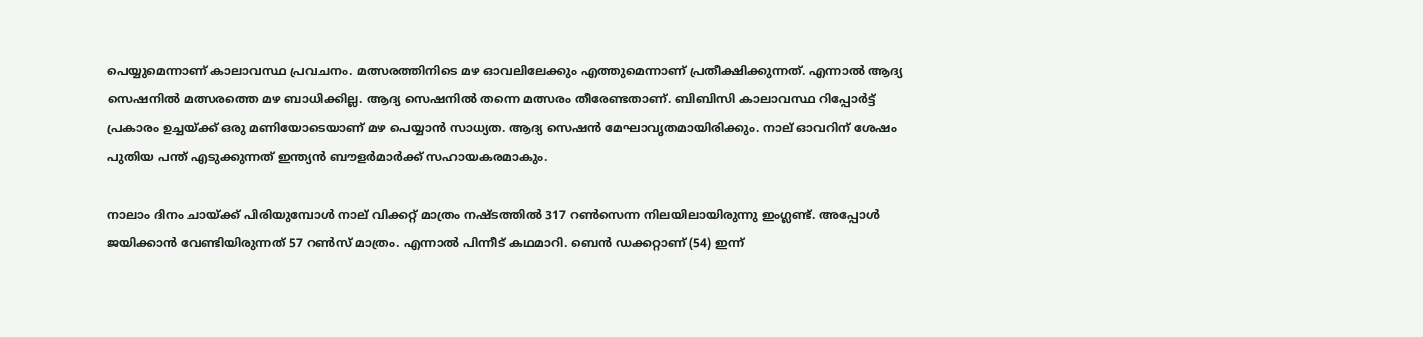പെയ്യുമെന്നാണ് കാലാവസ്ഥ പ്രവചനം. മത്സരത്തിനിടെ മഴ ഓവലിലേക്കും എത്തുമെന്നാണ് പ്രതീക്ഷിക്കുന്നത്. എന്നാല്‍ ആദ്യ സെഷനില്‍ മത്സരത്തെ മഴ ബാധിക്കില്ല. ആദ്യ സെഷനില്‍ തന്നെ മത്സരം തീരേണ്ടതാണ്. ബിബിസി കാലാവസ്ഥ റിപ്പോര്‍ട്ട് പ്രകാരം ഉച്ചയ്ക്ക് ഒരു മണിയോടെയാണ് മഴ പെയ്യാന്‍ സാധ്യത. ആദ്യ സെഷന്‍ മേഘാവൃതമായിരിക്കും. നാല് ഓവറിന് ശേഷം പുതിയ പന്ത് എടുക്കുന്നത് ഇന്ത്യന്‍ ബൗളര്‍മാര്‍ക്ക് സഹായകരമാകും.

നാലാം ദിനം ചായ്ക്ക് പിരിയുമ്പോള്‍ നാല് വിക്കറ്റ് മാത്രം നഷ്ടത്തില്‍ 317 റണ്‍സെന്ന നിലയിലായിരുന്നു ഇംഗ്ലണ്ട്. അപ്പോള്‍ ജയിക്കാന്‍ വേണ്ടിയിരുന്നത് 57 റണ്‍സ് മാത്രം. എന്നാല്‍ പിന്നീട് കഥമാറി. ബെന്‍ ഡക്കറ്റാണ് (54) ഇന്ന്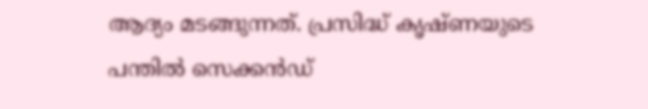ആദ്യം മടങ്ങുന്നത്. പ്രസിദ്ധ് കൃഷ്ണയുടെ പന്തില്‍ സെക്കന്‍ഡ്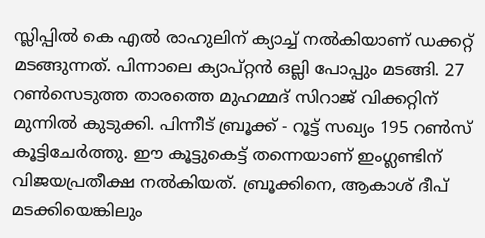സ്ലിപ്പില്‍ കെ എല്‍ രാഹുലിന് ക്യാച്ച് നല്‍കിയാണ് ഡക്കറ്റ് മടങ്ങുന്നത്. പിന്നാലെ ക്യാപ്റ്റന്‍ ഒല്ലി പോപ്പും മടങ്ങി. 27 റണ്‍സെടുത്ത താരത്തെ മുഹമ്മദ് സിറാജ് വിക്കറ്റിന് മുന്നില്‍ കുടുക്കി. പിന്നീട് ബ്രൂക്ക് - റൂട്ട് സഖ്യം 195 റണ്‍സ് കൂട്ടിചേര്‍ത്തു. ഈ കൂട്ടുകെട്ട് തന്നെയാണ് ഇംഗ്ലണ്ടിന് വിജയപ്രതീക്ഷ നല്‍കിയത്. ബ്രൂക്കിനെ, ആകാശ് ദീപ് മടക്കിയെങ്കിലും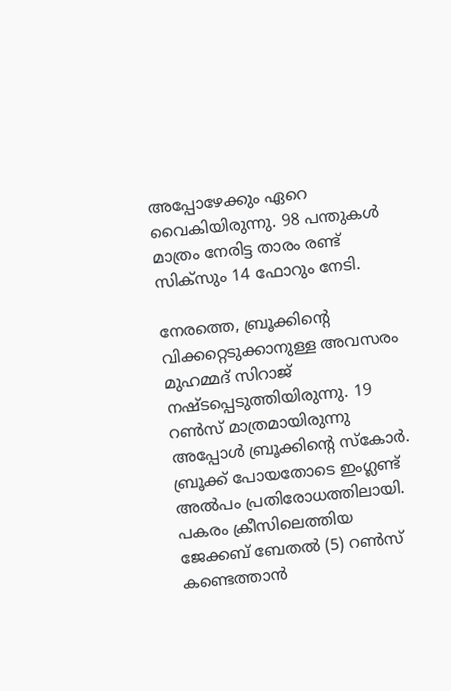അപ്പോഴേക്കും ഏറെ വൈകിയിരുന്നു. 98 പന്തുകള്‍ മാത്രം നേരിട്ട താരം രണ്ട് സിക്‌സും 14 ഫോറും നേടി.

നേരത്തെ, ബ്രൂക്കിന്റെ വിക്കറ്റെടുക്കാനുള്ള അവസരം മുഹമ്മദ് സിറാജ് നഷ്ടപ്പെടുത്തിയിരുന്നു. 19 റണ്‍സ് മാത്രമായിരുന്നു അപ്പോള്‍ ബ്രൂക്കിന്റെ സ്‌കോര്‍. ബ്രൂക്ക് പോയതോടെ ഇംഗ്ലണ്ട് അല്‍പം പ്രതിരോധത്തിലായി. പകരം ക്രീസിലെത്തിയ ജേക്കബ് ബേതല്‍ (5) റണ്‍സ് കണ്ടെത്താന്‍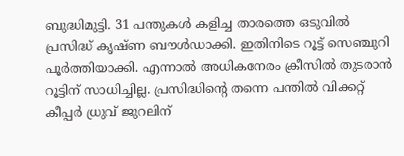ബുദ്ധിമുട്ടി. 31 പന്തുകള്‍ കളിച്ച താരത്തെ ഒടുവില്‍ പ്രസിദ്ധ് കൃഷ്ണ ബൗള്‍ഡാക്കി. ഇതിനിടെ റൂട്ട് സെഞ്ചുറി പൂര്‍ത്തിയാക്കി. എന്നാല്‍ അധികനേരം ക്രീസില്‍ തുടരാന്‍ റൂട്ടിന് സാധിച്ചില്ല. പ്രസിദ്ധിന്റെ തന്നെ പന്തില്‍ വിക്കറ്റ് കീപ്പര്‍ ധ്രുവ് ജുറലിന്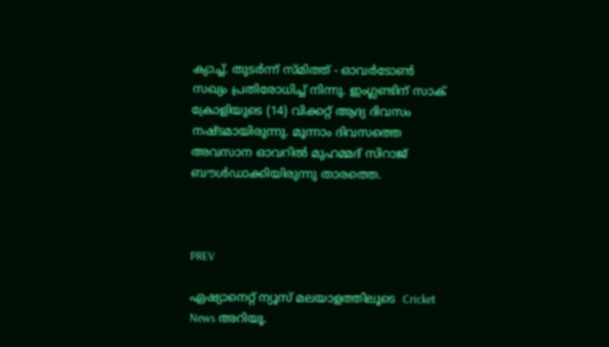ക്യാച്ച്. തുടര്‍ന്ന് സ്മിത്ത് - ഓവര്‍ടോണ്‍ സഖ്യം പ്രതിരോധിച്ച് നിന്നു. ഇംഗ്ലണ്ടിന് സാക് ക്രോളിയുടെ (14) വിക്കറ്റ് ആദ്യ ദിവസം നഷ്ടമായിരുന്നു. മൂന്നാം ദിവസത്തെ അവസാന ഓവറില്‍ മുഹമ്മദ് സിറാജ് ബൗള്‍ഡാക്കിയിരുന്നു താരത്തെ.



PREV

ഏഷ്യാനെറ്റ് ന്യൂസ് മലയാളത്തിലൂടെ  Cricket News അറിയൂ.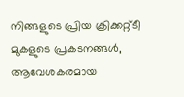നിങ്ങളുടെ പ്രിയ ക്രിക്കറ്റ്ടീ മുകളുടെ പ്രകടനങ്ങൾ, ആവേശകരമായ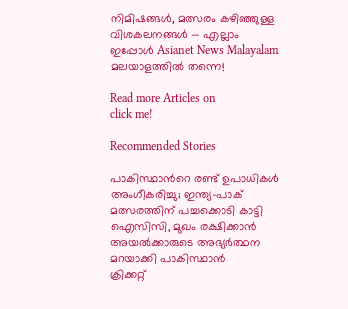നിമിഷങ്ങൾ, മത്സരം കഴിഞ്ഞുള്ള വിശകലനങ്ങൾ — എല്ലാം ഇപ്പോൾ Asianet News Malayalam മലയാളത്തിൽ തന്നെ!

Read more Articles on
click me!

Recommended Stories

പാകിസ്ഥാന്‍റെ രണ്ട് ഉപാധികൾ അംഗീകരിച്ചു; ഇന്ത്യ-പാക് മത്സരത്തിന് പച്ചക്കൊടി കാട്ടി ഐസിസി, മുഖം രക്ഷിക്കാൻ അയൽക്കാരുടെ അഭ്യർത്ഥന മറയാക്കി പാകിസ്ഥാന്‍
ക്രിക്കറ്റ്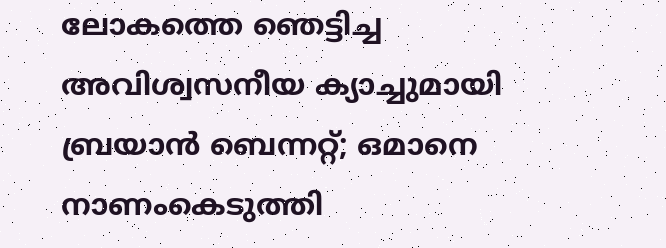ലോകത്തെ ഞെട്ടിച്ച അവിശ്വസനീയ ക്യാച്ചുമായി ബ്രയാന്‍ ബെന്നറ്റ്; ഒമാനെ നാണംകെടുത്തി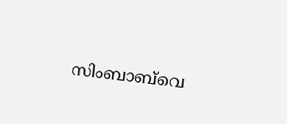സിംബാബ്‌വെ